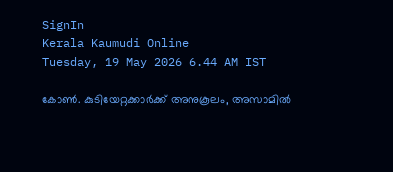SignIn
Kerala Kaumudi Online
Tuesday, 19 May 2026 6.44 AM IST

കോൺ. കുടിയേറ്റക്കാർക്ക് അനുകൂലം, അസാമിൽ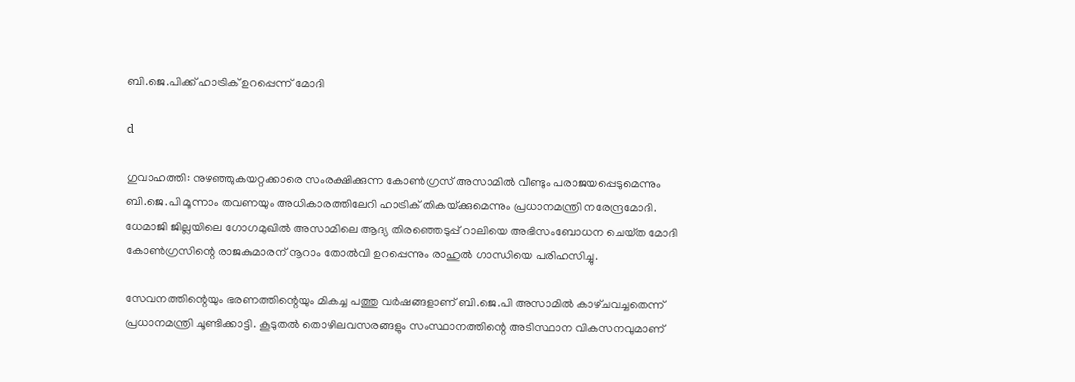ബി.ജെ.പിക്ക് ഹാട്രിക് ഉറപ്പെന്ന് മോദി

d

ഗുവാഹത്തി: നുഴഞ്ഞുകയറ്റക്കാരെ സംരക്ഷിക്കുന്ന കോൺഗ്രസ് അസാമിൽ വീണ്ടും പരാജയപ്പെടുമെന്നും ബി.ജെ.പി മൂന്നാം തവണയും അധികാരത്തിലേറി ഹാട്രിക് തികയ്‌ക്കുമെന്നും പ്രധാനമന്ത്രി നരേന്ദ്രമോദി. ധേമാജി ജില്ലയിലെ ഗോഗമുഖിൽ അസാമിലെ ആദ്യ തിരഞ്ഞെടുപ്പ് റാലിയെ അഭിസംബോധന ചെയ്‌ത മോദി കോൺഗ്രസിന്റെ രാജകുമാരന് നൂറാം തോൽവി ഉറപ്പെന്നും രാഹുൽ ഗാന്ധിയെ പരിഹസിച്ചു.

സേവനത്തിന്റെയും ഭരണത്തിന്റെയും മികച്ച പത്തു വർഷങ്ങളാണ് ബി.ജെ.പി അസാമിൽ കാഴ്‌ചവച്ചതെന്ന് പ്രധാനമന്ത്രി ചൂണ്ടിക്കാട്ടി. കൂടുതൽ തൊഴിലവസരങ്ങളും സംസ്ഥാനത്തിന്റെ അടിസ്ഥാന വികസനവുമാണ്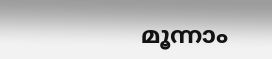മൂന്നാം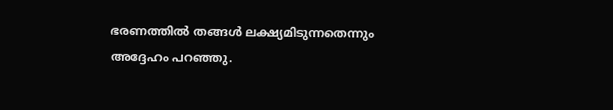ഭരണത്തിൽ തങ്ങൾ ലക്ഷ്യമിടുന്നതെന്നും അദ്ദേഹം പറഞ്ഞു.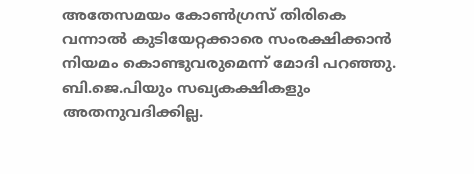അതേസമയം കോൺഗ്രസ് തിരികെ വന്നാൽ കുടിയേറ്റക്കാരെ സംരക്ഷിക്കാൻ നിയമം കൊണ്ടുവരുമെന്ന് മോദി പറഞ്ഞു. ബി.ജെ.പിയും സഖ്യകക്ഷികളും അതനുവദിക്കില്ല.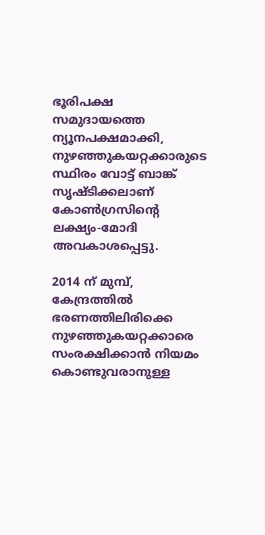ഭൂരിപക്ഷ സമുദായത്തെ ന്യൂനപക്ഷമാക്കി, നുഴഞ്ഞുകയറ്റക്കാരുടെ സ്ഥിരം വോട്ട് ബാങ്ക് സൃഷ്ടിക്കലാണ് കോൺഗ്രസിന്റെ ലക്ഷ്യം-മോദി അവകാശപ്പെട്ടു.

2014 ന് മുമ്പ്, കേന്ദ്രത്തിൽ ഭരണത്തിലിരിക്കെ നുഴഞ്ഞുകയറ്റക്കാരെ സംരക്ഷിക്കാൻ നിയമം കൊണ്ടുവരാനുള്ള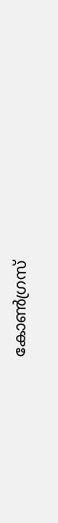കോൺഗ്രസ്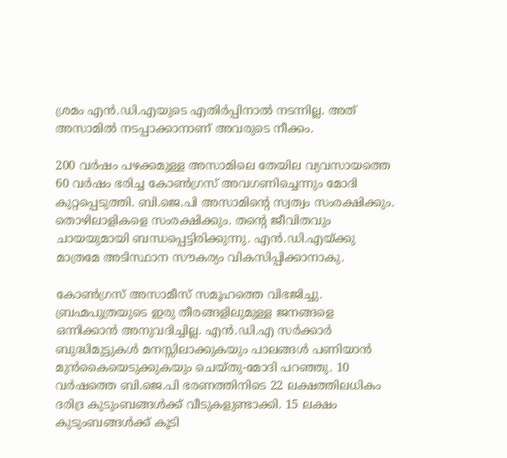ശ്രമം എൻ.ഡി.എയുടെ എതിർപ്പിനാൽ നടന്നില്ല. അത് അസാമിൽ നടപ്പാക്കാനാണ് അവരുടെ നീക്കം.

200 വർഷം പഴക്കമുള്ള അസാമിലെ തേയില വ്യവസായത്തെ 60 വർഷം ഭരിച്ച കോൺഗ്രസ് അവഗണിച്ചെന്നും മോദി കുറ്റപ്പെടുത്തി. ബി.ജെ.പി അസാമിന്റെ സ്വത്വം സംരക്ഷിക്കും. തൊഴിലാളികളെ സംരക്ഷിക്കും. തന്റെ ജീവിതവും ചായയുമായി ബന്ധപ്പെട്ടിരിക്കുന്നു. എൻ.ഡി.എയ്ക്കു മാത്രമേ അടിസ്ഥാന സൗകര്യം വികസിപ്പിക്കാനാകു.

കോൺഗ്രസ് അസാമീസ് സമൂഹത്തെ വിഭജിച്ചു. ബ്രഹ്മപുത്രയുടെ ഇരു തീരങ്ങളിലുമുള്ള ജനങ്ങളെ ഒന്നിക്കാൻ അനുവദിച്ചില്ല. എൻ.ഡി.എ സർക്കാർ ബുദ്ധിമുട്ടുകൾ മനസ്സിലാക്കുകയും പാലങ്ങൾ പണിയാൻ മുൻകൈയെടുക്കുകയും ചെയ്തു-മോദി പറഞ്ഞു. 10 വർഷത്തെ ബി.ജെ.പി ഭരണത്തിനിടെ 22 ലക്ഷത്തിലധികം ദരിദ്ര കുടുംബങ്ങൾക്ക് വീടുകളുണ്ടാക്കി. 15 ലക്ഷം കുടുംബങ്ങൾക്ക് കൂടി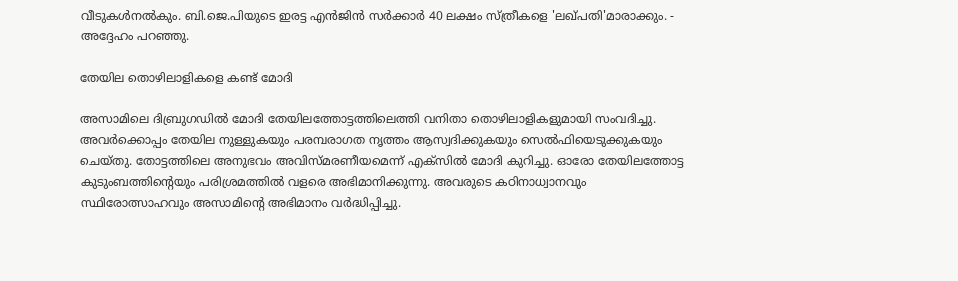വീടുകൾനൽകും. ബി.ജെ.പിയുടെ ഇരട്ട എൻജിൻ സർക്കാർ 40 ലക്ഷം സ്ത്രീകളെ 'ലഖ്പതി'മാരാക്കും. - അദ്ദേഹം പറഞ്ഞു.

തേയില തൊഴിലാളികളെ കണ്ട് മോദി

അസാമിലെ ദിബ്രുഗഡിൽ മോദി തേയിലത്തോട്ടത്തിലെത്തി വനിതാ തൊഴിലാളികളുമായി സംവദിച്ചു. അവർക്കൊപ്പം തേയില നുള്ളുകയും പരമ്പരാഗത നൃത്തം ആസ്വദിക്കുകയും സെൽഫിയെടുക്കുകയും ചെയ്‌തു. തോട്ടത്തിലെ അനുഭവം അവിസ്‌മരണീയമെന്ന് എക്‌സിൽ മോദി കുറിച്ചു. ഓരോ തേയിലത്തോട്ട കുടുംബത്തിന്റെയും പരിശ്രമത്തിൽ വളരെ അഭിമാനിക്കുന്നു. അവരുടെ കഠിനാധ്വാനവും സ്ഥിരോത്സാഹവും അസാമിന്റെ അഭിമാനം വർദ്ധിപ്പിച്ചു.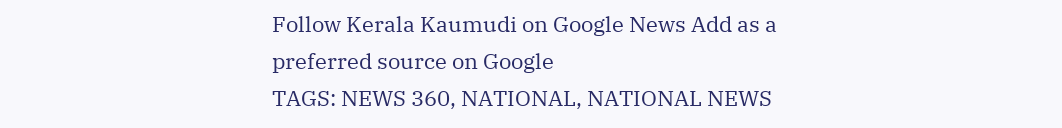Follow Kerala Kaumudi on Google News Add as a preferred source on Google
TAGS: NEWS 360, NATIONAL, NATIONAL NEWS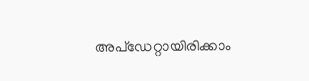അപ്ഡേറ്റായിരിക്കാം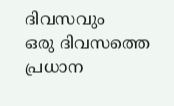ദിവസവും
ഒരു ദിവസത്തെ പ്രധാന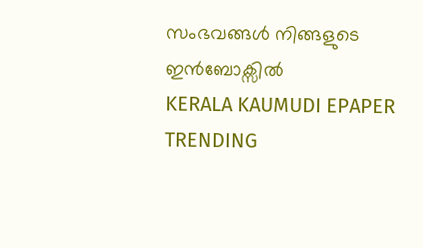സംഭവങ്ങൾ നിങ്ങളുടെ ഇൻബോക്സിൽ
KERALA KAUMUDI EPAPER
TRENDING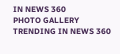IN NEWS 360
PHOTO GALLERY
TRENDING IN NEWS 360